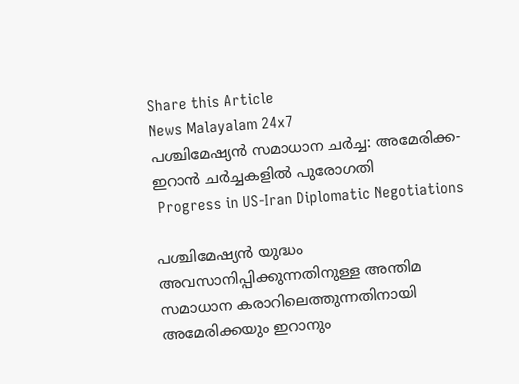Share this Article
News Malayalam 24x7
പശ്ചിമേഷ്യൻ സമാധാന ചർച്ച: അമേരിക്ക-ഇറാൻ ചർച്ചകളിൽ പുരോഗതി
 Progress in US-Iran Diplomatic Negotiations

പശ്ചിമേഷ്യൻ യുദ്ധം അവസാനിപ്പിക്കുന്നതിനുള്ള അന്തിമ സമാധാന കരാറിലെത്തുന്നതിനായി അമേരിക്കയും ഇറാനും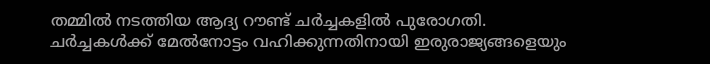തമ്മിൽ നടത്തിയ ആദ്യ റൗണ്ട് ചർച്ചകളിൽ പുരോഗതി. ചർച്ചകൾക്ക് മേൽനോട്ടം വഹിക്കുന്നതിനായി ഇരുരാജ്യങ്ങളെയും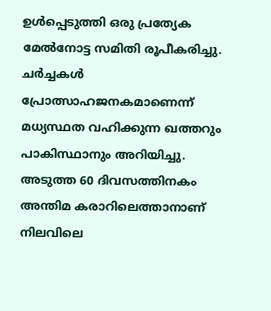ഉൾപ്പെടുത്തി ഒരു പ്രത്യേക മേൽനോട്ട സമിതി രൂപീകരിച്ചു. ചർച്ചകൾ പ്രോത്സാഹജനകമാണെന്ന് മധ്യസ്ഥത വഹിക്കുന്ന ഖത്തറും പാകിസ്ഥാനും അറിയിച്ചു. അടുത്ത 60 ദിവസത്തിനകം അന്തിമ കരാറിലെത്താനാണ് നിലവിലെ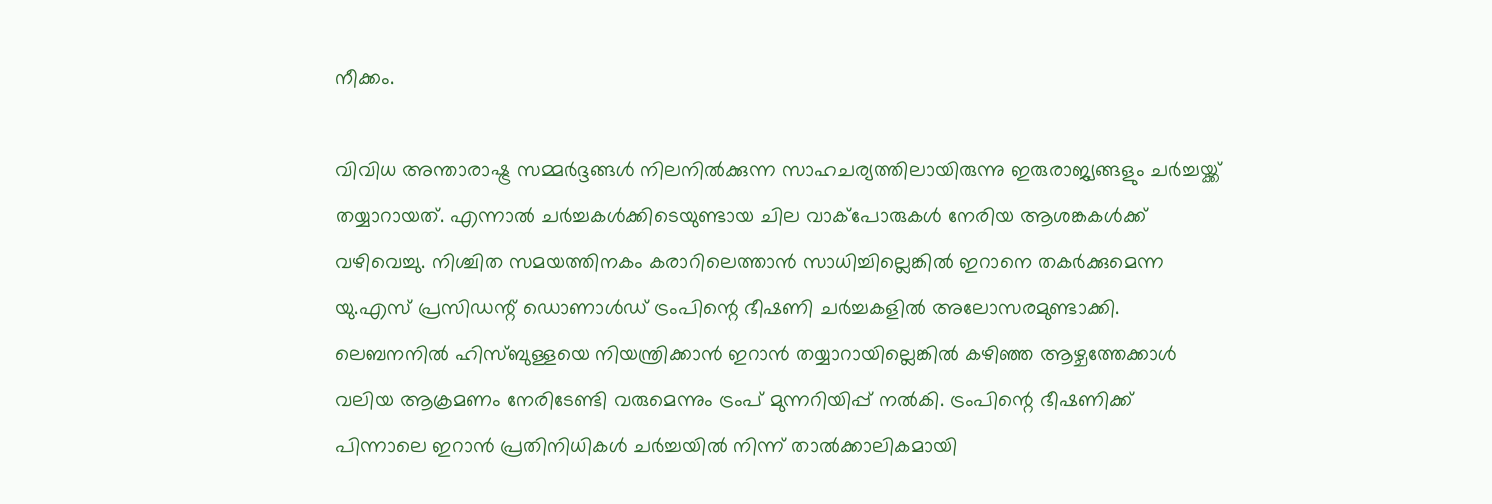നീക്കം.

വിവിധ അന്താരാഷ്ട്ര സമ്മർദ്ദങ്ങൾ നിലനിൽക്കുന്ന സാഹചര്യത്തിലായിരുന്നു ഇരുരാജ്യങ്ങളും ചർച്ചയ്ക്ക് തയ്യാറായത്. എന്നാൽ ചർച്ചകൾക്കിടെയുണ്ടായ ചില വാക്പോരുകൾ നേരിയ ആശങ്കകൾക്ക് വഴിവെച്ചു. നിശ്ചിത സമയത്തിനകം കരാറിലെത്താൻ സാധിച്ചില്ലെങ്കിൽ ഇറാനെ തകർക്കുമെന്ന യു.എസ് പ്രസിഡന്റ് ഡൊണാൾഡ് ട്രംപിന്റെ ഭീഷണി ചർച്ചകളിൽ അലോസരമുണ്ടാക്കി. ലെബനനിൽ ഹിസ്ബുള്ളയെ നിയന്ത്രിക്കാൻ ഇറാൻ തയ്യാറായില്ലെങ്കിൽ കഴിഞ്ഞ ആഴ്ചത്തേക്കാൾ വലിയ ആക്രമണം നേരിടേണ്ടി വരുമെന്നും ട്രംപ് മുന്നറിയിപ്പ് നൽകി. ട്രംപിന്റെ ഭീഷണിക്ക് പിന്നാലെ ഇറാൻ പ്രതിനിധികൾ ചർച്ചയിൽ നിന്ന് താൽക്കാലികമായി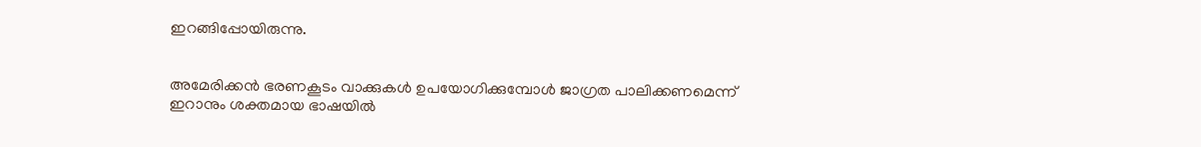ഇറങ്ങിപ്പോയിരുന്നു.


അമേരിക്കൻ ഭരണകൂടം വാക്കുകൾ ഉപയോഗിക്കുമ്പോൾ ജാഗ്രത പാലിക്കണമെന്ന് ഇറാനും ശക്തമായ ഭാഷയിൽ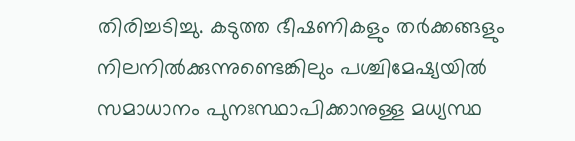തിരിച്ചടിച്ചു. കടുത്ത ഭീഷണികളും തർക്കങ്ങളും നിലനിൽക്കുന്നുണ്ടെങ്കിലും പശ്ചിമേഷ്യയിൽ സമാധാനം പുനഃസ്ഥാപിക്കാനുള്ള മധ്യസ്ഥ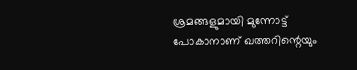ശ്രമങ്ങളുമായി മുന്നോട്ട് പോകാനാണ് ഖത്തറിന്റെയും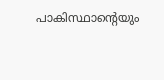പാകിസ്ഥാന്റെയും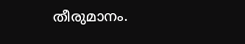തീരുമാനം.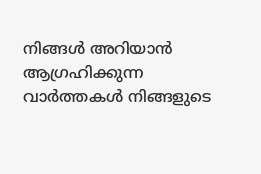നിങ്ങൾ അറിയാൻ ആഗ്രഹിക്കുന്ന വാർത്തകൾ നിങ്ങളുടെ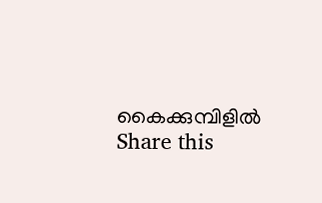കൈക്കുമ്പിളിൽ
Share this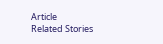Article
Related Stories